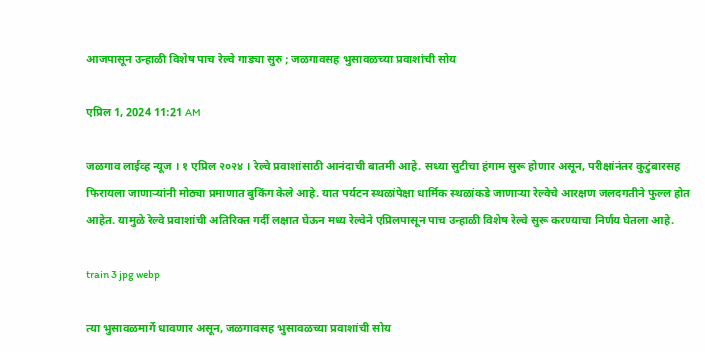आजपासून उन्हाळी विशेष पाच रेल्वे गाड्या सुरु ; जळगावसह भुसावळच्या प्रवाशांची सोय

एप्रिल 1, 2024 11:21 AM

जळगाव लाईव्ह न्यूज । १ एप्रिल २०२४ । रेल्वे प्रवाशांसाठी आनंदाची बातमी आहे. सध्या सुटीचा हंगाम सुरू होणार असून, परीक्षांनंतर कुटुंबारसह फिरायला जाणाऱ्यांनी मोठ्या प्रमाणात बुकिंग केले आहे. यात पर्यटन स्थळांपेक्षा धार्मिक स्थळांकडे जाणाऱ्या रेल्वेचे आरक्षण जलदगतीने फुल्ल होत आहेत. यामुळे रेल्वे प्रवाशांची अतिरिक्त गर्दी लक्षात घेऊन मध्य रेल्वेने एप्रिलपासून पाच उन्हाळी विशेष रेल्वे सुरू करण्याचा निर्णय घेतला आहे.

train 3 jpg webp

त्या भुसावळमार्गे धावणार असून, जळगावसह भुसावळच्या प्रवाशांची सोय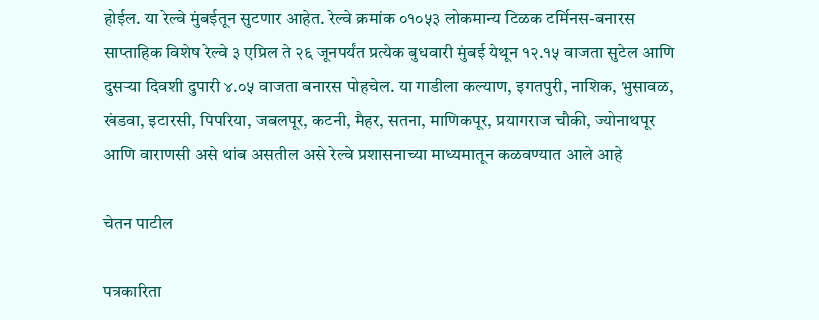होईल. या रेल्वे मुंबईतून सुटणार आहेत. रेल्वे क्रमांक ०१०५३ लोकमान्य टिळक टर्मिनस-बनारस साप्ताहिक विशेष रेल्वे ३ एप्रिल ते २६ जूनपर्यंत प्रत्येक बुधवारी मुंबई येथून १२.१५ वाजता सुटेल आणि दुसऱ्या दिवशी दुपारी ४.०५ वाजता बनारस पोहचेल. या गाडीला कल्याण, इगतपुरी, नाशिक, भुसावळ, खंडवा, इटारसी, पिपरिया, जबलपूर, कटनी, मैहर, सतना, माणिकपूर, प्रयागराज चौकी, ज्योनाथपूर आणि वाराणसी असे थांब असतील असे रेल्वे प्रशासनाच्या माध्यमातून कळवण्यात आले आहे

चेतन पाटील

पत्रकारिता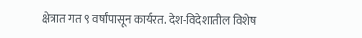क्षेत्रात गत ९ वर्षांपासून कार्यरत. देश-विदेशातील विशेष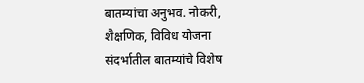बातम्यांचा अनुभव. नोकरी, शैक्षणिक, विविध योजना संदर्भातील बातम्यांचे विशेष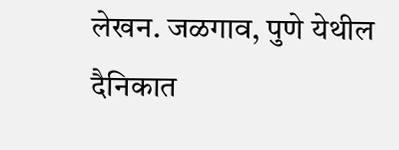लेखन. जळगाव, पुणे येथील दैनिकात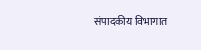संपादकीय विभागात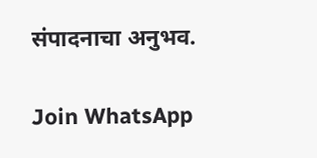संपादनाचा अनुभव.

Join WhatsApp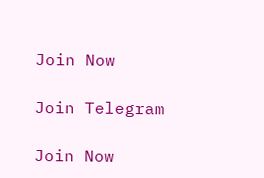Join Now

Join Telegram

Join Now